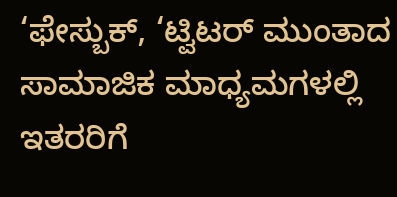‘ಫೇಸ್ಬುಕ್, ‘ಟ್ವಿಟರ್ ಮುಂತಾದ ಸಾಮಾಜಿಕ ಮಾಧ್ಯಮಗಳಲ್ಲಿ ಇತರರಿಗೆ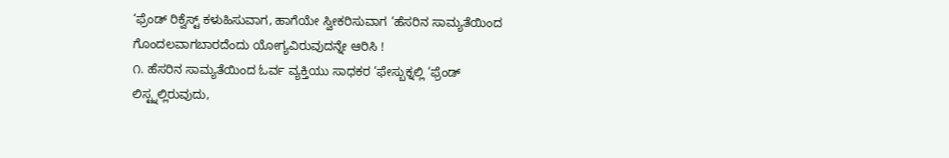‘ಫ್ರೆಂಡ್ ರಿಕ್ವೆಸ್ಟ್ ಕಳುಹಿಸುವಾಗ, ಹಾಗೆಯೇ ಸ್ವೀಕರಿಸುವಾಗ ‘ಹೆಸರಿನ ಸಾಮ್ಯತೆಯಿಂದ ಗೊಂದಲವಾಗಬಾರದೆಂದು ಯೋಗ್ಯವಿರುವುದನ್ನೇ ಆರಿಸಿ !
೧. ಹೆಸರಿನ ಸಾಮ್ಯತೆಯಿಂದ ಓರ್ವ ವ್ಯಕ್ತಿಯು ಸಾಧಕರ ‘ಫೇಸ್ಬುಕ್ನಲ್ಲಿ ‘ಫ್ರೆಂಡ್ ಲಿಸ್ಟ್ನಲ್ಲಿರುವುದು,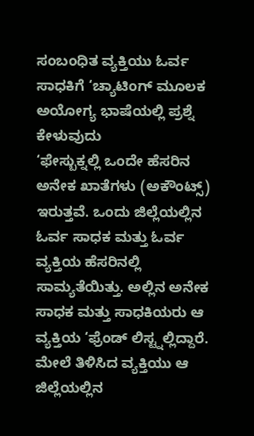ಸಂಬಂಧಿತ ವ್ಯಕ್ತಿಯು ಓರ್ವ ಸಾಧಕಿಗೆ ‘ಚ್ಯಾಟಿಂಗ್ ಮೂಲಕ ಅಯೋಗ್ಯ ಭಾಷೆಯಲ್ಲಿ ಪ್ರಶ್ನೆ ಕೇಳುವುದು
‘ಫೇಸ್ಬುಕ್ನಲ್ಲಿ ಒಂದೇ ಹೆಸರಿನ ಅನೇಕ ಖಾತೆಗಳು (ಅಕೌಂಟ್ಸ್) ಇರುತ್ತವೆ. ಒಂದು ಜಿಲ್ಲೆಯಲ್ಲಿನ ಓರ್ವ ಸಾಧಕ ಮತ್ತು ಓರ್ವ ವ್ಯಕ್ತಿಯ ಹೆಸರಿನಲ್ಲಿ ಸಾಮ್ಯತೆಯಿತ್ತು. ಅಲ್ಲಿನ ಅನೇಕ ಸಾಧಕ ಮತ್ತು ಸಾಧಕಿಯರು ಆ ವ್ಯಕ್ತಿಯ ‘ಫ್ರೆಂಡ್ ಲಿಸ್ಟ್ನಲ್ಲಿದ್ದಾರೆ. ಮೇಲೆ ತಿಳಿಸಿದ ವ್ಯಕ್ತಿಯು ಆ ಜಿಲ್ಲೆಯಲ್ಲಿನ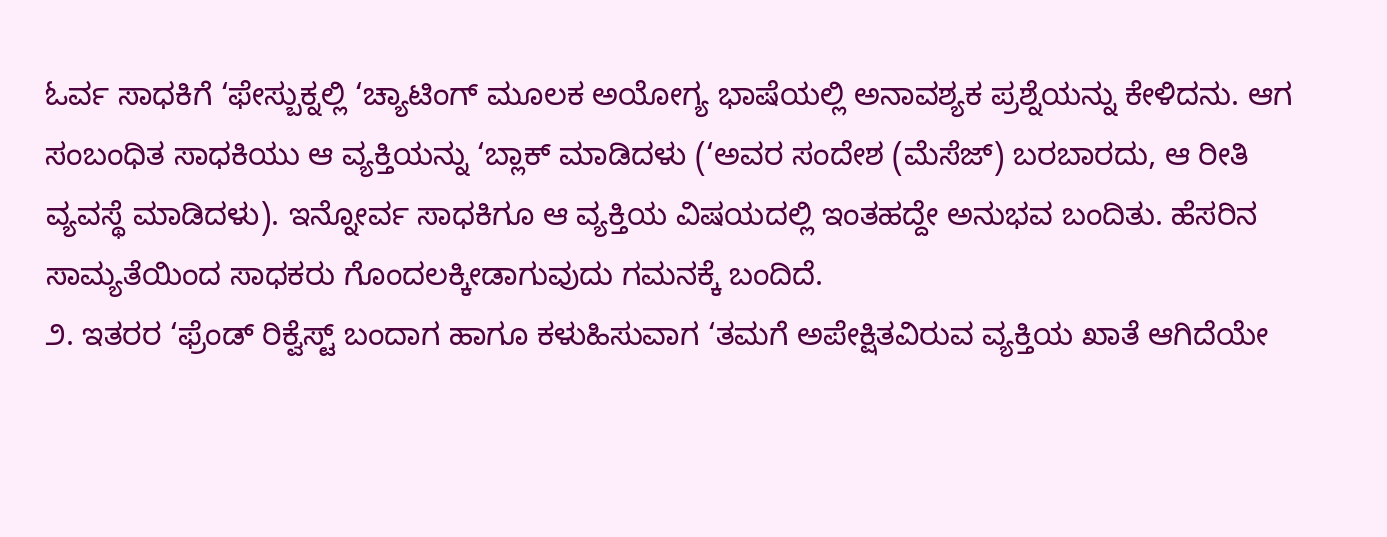ಓರ್ವ ಸಾಧಕಿಗೆ ‘ಫೇಸ್ಬುಕ್ನಲ್ಲಿ ‘ಚ್ಯಾಟಿಂಗ್ ಮೂಲಕ ಅಯೋಗ್ಯ ಭಾಷೆಯಲ್ಲಿ ಅನಾವಶ್ಯಕ ಪ್ರಶ್ನೆಯನ್ನು ಕೇಳಿದನು. ಆಗ ಸಂಬಂಧಿತ ಸಾಧಕಿಯು ಆ ವ್ಯಕ್ತಿಯನ್ನು ‘ಬ್ಲಾಕ್ ಮಾಡಿದಳು (‘ಅವರ ಸಂದೇಶ (ಮೆಸೆಜ್) ಬರಬಾರದು, ಆ ರೀತಿ ವ್ಯವಸ್ಥೆ ಮಾಡಿದಳು). ಇನ್ನೋರ್ವ ಸಾಧಕಿಗೂ ಆ ವ್ಯಕ್ತಿಯ ವಿಷಯದಲ್ಲಿ ಇಂತಹದ್ದೇ ಅನುಭವ ಬಂದಿತು. ಹೆಸರಿನ ಸಾಮ್ಯತೆಯಿಂದ ಸಾಧಕರು ಗೊಂದಲಕ್ಕೀಡಾಗುವುದು ಗಮನಕ್ಕೆ ಬಂದಿದೆ.
೨. ಇತರರ ‘ಫ್ರೆಂಡ್ ರಿಕ್ವೆಸ್ಟ್ ಬಂದಾಗ ಹಾಗೂ ಕಳುಹಿಸುವಾಗ ‘ತಮಗೆ ಅಪೇಕ್ಷಿತವಿರುವ ವ್ಯಕ್ತಿಯ ಖಾತೆ ಆಗಿದೆಯೇ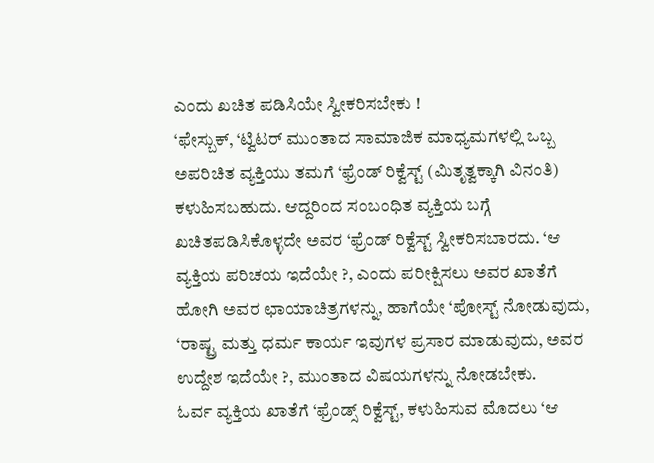ಎಂದು ಖಚಿತ ಪಡಿಸಿಯೇ ಸ್ವೀಕರಿಸಬೇಕು !
‘ಫೇಸ್ಬುಕ್, ‘ಟ್ವಿಟರ್ ಮುಂತಾದ ಸಾಮಾಜಿಕ ಮಾಧ್ಯಮಗಳಲ್ಲಿ ಒಬ್ಬ ಅಪರಿಚಿತ ವ್ಯಕ್ತಿಯು ತಮಗೆ ‘ಫ್ರೆಂಡ್ ರಿಕ್ವೆಸ್ಟ್ (ಮಿತೃತ್ವಕ್ಕಾಗಿ ವಿನಂತಿ) ಕಳುಹಿಸಬಹುದು. ಆದ್ದರಿಂದ ಸಂಬಂಧಿತ ವ್ಯಕ್ತಿಯ ಬಗ್ಗೆ ಖಚಿತಪಡಿಸಿಕೊಳ್ಳದೇ ಅವರ ‘ಫ್ರೆಂಡ್ ರಿಕ್ವೆಸ್ಟ್ ಸ್ವೀಕರಿಸಬಾರದು. ‘ಆ ವ್ಯಕ್ತಿಯ ಪರಿಚಯ ಇದೆಯೇ ?, ಎಂದು ಪರೀಕ್ಷಿಸಲು ಅವರ ಖಾತೆಗೆ ಹೋಗಿ ಅವರ ಛಾಯಾಚಿತ್ರಗಳನ್ನು, ಹಾಗೆಯೇ ‘ಪೋಸ್ಟ್ ನೋಡುವುದು, ‘ರಾಷ್ಟ್ರ ಮತ್ತು ಧರ್ಮ ಕಾರ್ಯ ಇವುಗಳ ಪ್ರಸಾರ ಮಾಡುವುದು, ಅವರ ಉದ್ದೇಶ ಇದೆಯೇ ?, ಮುಂತಾದ ವಿಷಯಗಳನ್ನು ನೋಡಬೇಕು.
ಓರ್ವ ವ್ಯಕ್ತಿಯ ಖಾತೆಗೆ ‘ಫ್ರೆಂಡ್ಸ್ ರಿಕ್ವೆಸ್ಟ್, ಕಳುಹಿಸುವ ಮೊದಲು ‘ಆ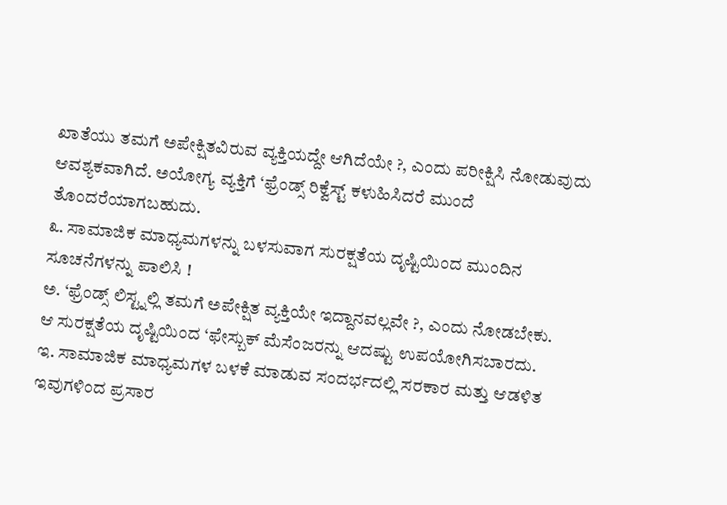ಖಾತೆಯು ತಮಗೆ ಅಪೇಕ್ಷಿತವಿರುವ ವ್ಯಕ್ತಿಯದ್ದೇ ಆಗಿದೆಯೇ ?, ಎಂದು ಪರೀಕ್ಷಿಸಿ ನೋಡುವುದು ಆವಶ್ಯಕವಾಗಿದೆ. ಅಯೋಗ್ಯ ವ್ಯಕ್ತಿಗೆ ‘ಫ್ರೆಂಡ್ಸ್ ರಿಕ್ವೆಸ್ಟ್ ಕಳುಹಿಸಿದರೆ ಮುಂದೆ ತೊಂದರೆಯಾಗಬಹುದು.
೩. ಸಾಮಾಜಿಕ ಮಾಧ್ಯಮಗಳನ್ನು ಬಳಸುವಾಗ ಸುರಕ್ಷತೆಯ ದೃಷ್ಟಿಯಿಂದ ಮುಂದಿನ ಸೂಚನೆಗಳನ್ನು ಪಾಲಿಸಿ !
ಅ. ‘ಫ್ರೆಂಡ್ಸ್ ಲಿಸ್ಟ್ನಲ್ಲಿ ತಮಗೆ ಅಪೇಕ್ಷಿತ ವ್ಯಕ್ತಿಯೇ ಇದ್ದಾನವಲ್ಲವೇ ?, ಎಂದು ನೋಡಬೇಕು.
ಆ ಸುರಕ್ಷತೆಯ ದೃಷ್ಟಿಯಿಂದ ‘ಫೇಸ್ಬುಕ್ ಮೆಸೆಂಜರನ್ನು ಆದಷ್ಟು ಉಪಯೋಗಿಸಬಾರದು.
ಇ. ಸಾಮಾಜಿಕ ಮಾಧ್ಯಮಗಳ ಬಳಕೆ ಮಾಡುವ ಸಂದರ್ಭದಲ್ಲಿ ಸರಕಾರ ಮತ್ತು ಆಡಳಿತ ಇವುಗಳಿಂದ ಪ್ರಸಾರ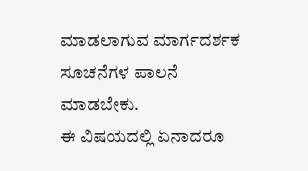ಮಾಡಲಾಗುವ ಮಾರ್ಗದರ್ಶಕ ಸೂಚನೆಗಳ ಪಾಲನೆ ಮಾಡಬೇಕು.
ಈ ವಿಷಯದಲ್ಲಿ ಏನಾದರೂ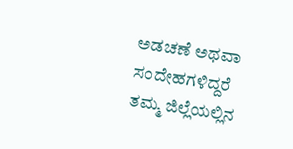ಅಡಚಣೆ ಅಥವಾ ಸಂದೇಹಗಳಿದ್ದರೆ ತಮ್ಮ ಜಿಲ್ಲೆಯಲ್ಲಿನ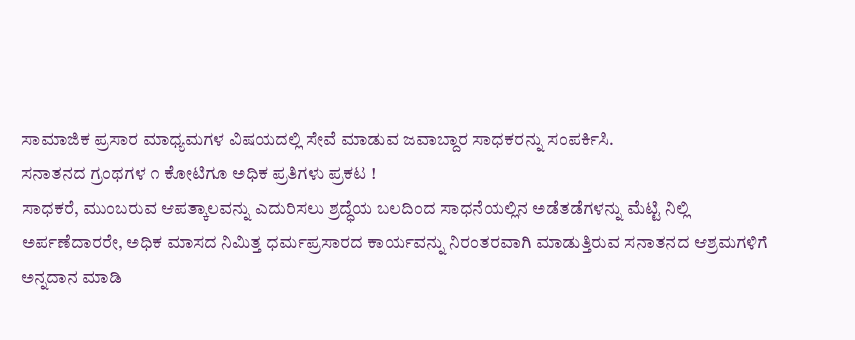ಸಾಮಾಜಿಕ ಪ್ರಸಾರ ಮಾಧ್ಯಮಗಳ ವಿಷಯದಲ್ಲಿ ಸೇವೆ ಮಾಡುವ ಜವಾಬ್ದಾರ ಸಾಧಕರನ್ನು ಸಂಪರ್ಕಿಸಿ.
ಸನಾತನದ ಗ್ರಂಥಗಳ ೧ ಕೋಟಿಗೂ ಅಧಿಕ ಪ್ರತಿಗಳು ಪ್ರಕಟ !
ಸಾಧಕರೆ, ಮುಂಬರುವ ಆಪತ್ಕಾಲವನ್ನು ಎದುರಿಸಲು ಶ್ರದ್ಧೆಯ ಬಲದಿಂದ ಸಾಧನೆಯಲ್ಲಿನ ಅಡೆತಡೆಗಳನ್ನು ಮೆಟ್ಟಿ ನಿಲ್ಲಿ
ಅರ್ಪಣೆದಾರರೇ, ಅಧಿಕ ಮಾಸದ ನಿಮಿತ್ತ ಧರ್ಮಪ್ರಸಾರದ ಕಾರ್ಯವನ್ನು ನಿರಂತರವಾಗಿ ಮಾಡುತ್ತಿರುವ ಸನಾತನದ ಆಶ್ರಮಗಳಿಗೆ ಅನ್ನದಾನ ಮಾಡಿ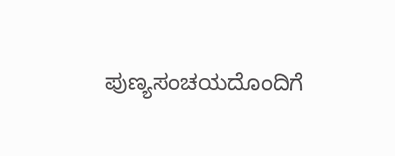ಪುಣ್ಯಸಂಚಯದೊಂದಿಗೆ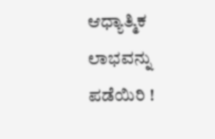ಆಧ್ಯಾತ್ಮಿಕ ಲಾಭವನ್ನು ಪಡೆಯಿರಿ !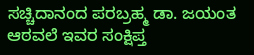ಸಚ್ಚಿದಾನಂದ ಪರಬ್ರಹ್ಮ ಡಾ. ಜಯಂತ ಆಠವಲೆ ಇವರ ಸಂಕ್ಷಿಪ್ತ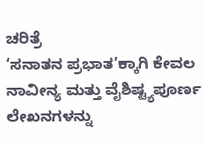ಚರಿತ್ರೆ
‘ಸನಾತನ ಪ್ರಭಾತ’ಕ್ಕಾಗಿ ಕೇವಲ ನಾವೀನ್ಯ ಮತ್ತು ವೈಶಿಷ್ಟ್ಯಪೂರ್ಣ ಲೇಖನಗಳನ್ನು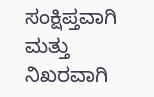ಸಂಕ್ಷಿಪ್ತವಾಗಿ ಮತ್ತು ನಿಖರವಾಗಿ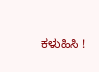ಕಳುಹಿಸಿ !